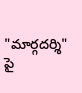"మార్గదర్శి" పై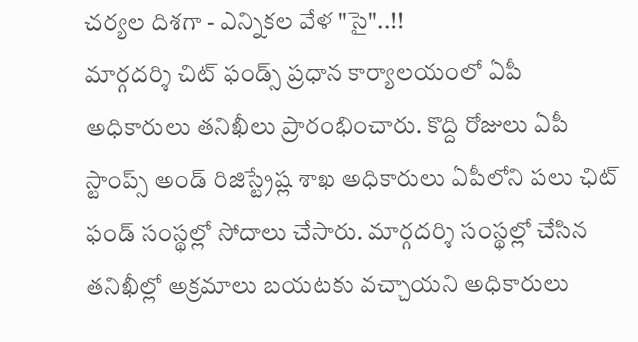చర్యల దిశగా - ఎన్నికల వేళ "సై"..!!
మార్గదర్శి చిట్ ఫండ్స్ ప్రధాన కార్యాలయంలో ఏపీ అధికారులు తనిఖీలు ప్రారంభించారు. కొద్ది రోజులు ఏపీ స్టాంప్స్ అండ్ రిజిస్ట్రేష్ల శాఖ అధికారులు ఏపీలోని పలు ఛిట్ ఫండ్ సంస్థల్లో సోదాలు చేసారు. మార్గదర్శి సంస్థల్లో చేసిన తనిఖీల్లో అక్రమాలు బయటకు వచ్చాయని అధికారులు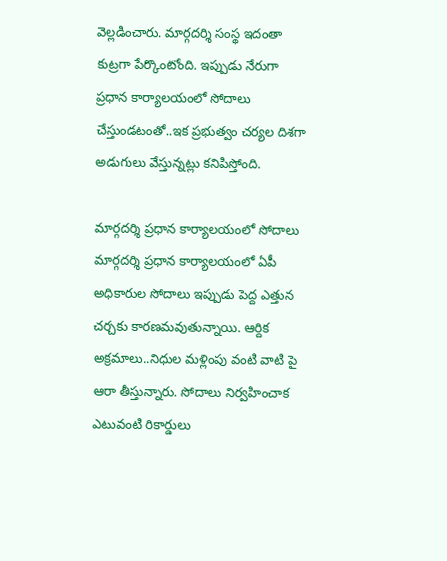వెల్లడించారు. మార్గదర్శి సంస్థ ఇదంతా కుట్రగా పేర్కొంటోంది. ఇప్పుడు నేరుగా ప్రధాన కార్యాలయంలో సోదాలు చేస్తుండటంతో..ఇక ప్రభుత్వం చర్యల దిశగా అడుగులు వేస్తున్నట్లు కనిపిస్తోంది.

మార్గదర్శి ప్రధాన కార్యాలయంలో సోదాలు
మార్గదర్శి ప్రధాన కార్యాలయంలో ఏపీ అధికారుల సోదాలు ఇప్పుడు పెద్ద ఎత్తున చర్చకు కారణమవుతున్నాయి. ఆర్దిక అక్రమాలు..నిధుల మళ్లింపు వంటి వాటి పై ఆరా తీస్తున్నారు. సోదాలు నిర్వహించాక ఎటువంటి రికార్డులు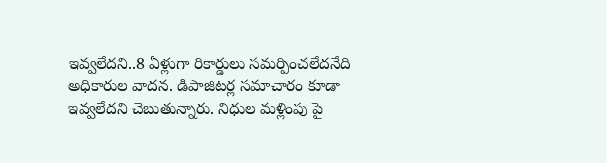ఇవ్వలేదని..8 ఏళ్లుగా రికార్డులు సమర్పించలేదనేది అధికారుల వాదన. డిపాజిటర్ల సమాచారం కూడా ఇవ్వలేదని చెబుతున్నారు. నిధుల మళ్లింపు పై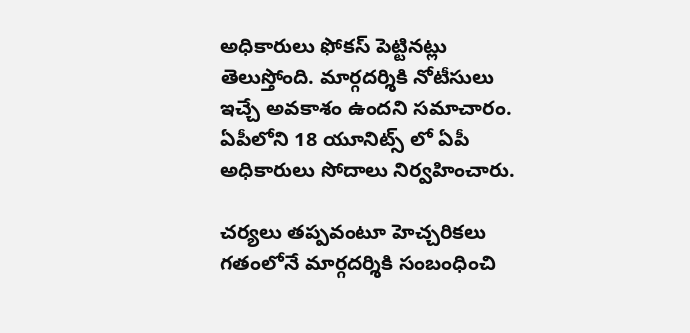అధికారులు ఫోకస్ పెట్టినట్లు తెలుస్తోంది. మార్గదర్శికి నోటీసులు ఇచ్చే అవకాశం ఉందని సమాచారం. ఏపీలోని 18 యూనిట్స్ లో ఏపీ అధికారులు సోదాలు నిర్వహించారు.

చర్యలు తప్పవంటూ హెచ్చరికలు
గతంలోనే మార్గదర్శికి సంబంధించి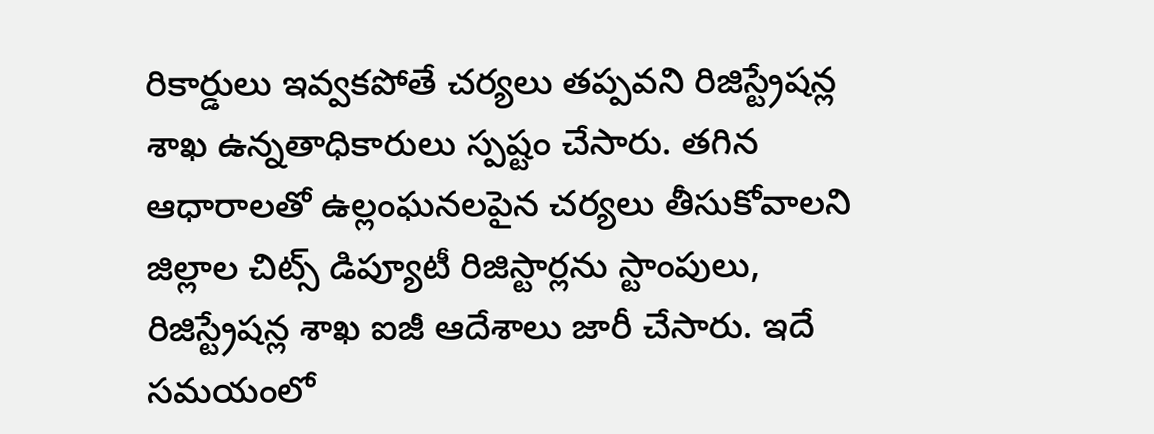రికార్డులు ఇవ్వకపోతే చర్యలు తప్పవని రిజిస్ట్రేషన్ల శాఖ ఉన్నతాధికారులు స్పష్టం చేసారు. తగిన ఆధారాలతో ఉల్లంఘనలపైన చర్యలు తీసుకోవాలని జిల్లాల చిట్స్ డిప్యూటీ రిజిస్టార్లను స్టాంపులు, రిజిస్ట్రేషన్ల శాఖ ఐజీ ఆదేశాలు జారీ చేసారు. ఇదే సమయంలో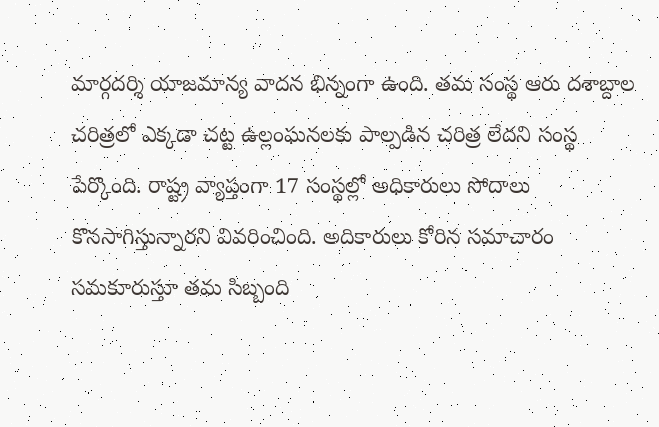మార్గదర్శి యాజమాన్య వాదన భిన్నంగా ఉంది. తమ సంస్థ ఆరు దశాబ్దాల చరిత్రలో ఎక్కడా చట్ట ఉల్లంఘనలకు పాల్పడిన చరిత్ర లేదని సంస్థ పేర్కొంది. రాష్ట్ర వ్యాప్తంగా 17 సంస్థల్లో అధికారులు సోదాలు కొనసాగిస్తున్నారని వివరించింది. అదికారులు కోరిన సమాచారం సమకూరుస్తూ తమ సిబ్బంది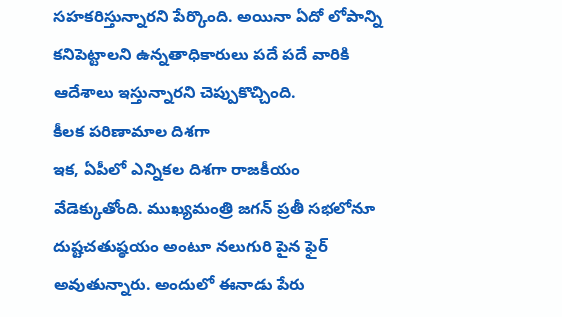సహకరిస్తున్నారని పేర్కొంది. అయినా ఏదో లోపాన్ని కనిపెట్టాలని ఉన్నతాధికారులు పదే పదే వారికి ఆదేశాలు ఇస్తున్నారని చెప్పుకొచ్చింది.
కీలక పరిణామాల దిశగా
ఇక, ఏపీలో ఎన్నికల దిశగా రాజకీయం వేడెక్కుతోంది. ముఖ్యమంత్రి జగన్ ప్రతీ సభలోనూ దుష్టచతుష్ఠయం అంటూ నలుగురి పైన ఫైర్ అవుతున్నారు. అందులో ఈనాడు పేరు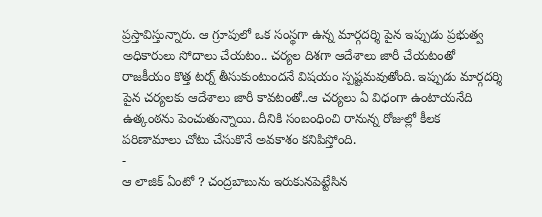ప్రస్తావిస్తున్నారు. ఆ గ్రూపులో ఒక సంస్థగా ఉన్న మార్గదర్శి పైన ఇప్పుడు ప్రభుత్వ అధికారులు సోదాలు చేయటం.. చర్యల దిశగా ఆదేశాలు జారీ చేయటంతో రాజకీయం కొత్త టర్న్ తీసుకుంటుందనే విషయం స్పష్టమవుతోంది. ఇప్పుడు మార్గదర్శి పైన చర్యలకు ఆదేశాలు జారీ కావటంతో..ఆ చర్యలు ఏ విధంగా ఉంటాయనేది ఉత్కంఠను పెంచుతున్నాయి. దీనికి సంబంధించి రానున్న రోజుల్లో కీలక పరిణామాలు చోటు చేసుకొనే అవకాశం కనిపిస్తోంది.
-
ఆ లాజిక్ ఏంటో ? చంద్రబాబును ఇరుకునపెట్టేసిన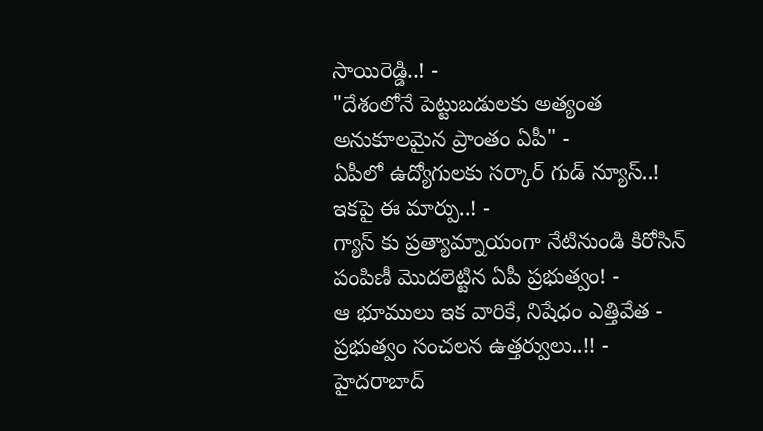సాయిరెడ్డి..! -
"దేశంలోనే పెట్టుబడులకు అత్యంత అనుకూలమైన ప్రాంతం ఏపీ" -
ఏపీలో ఉద్యోగులకు సర్కార్ గుడ్ న్యూస్..! ఇకపై ఈ మార్పు..! -
గ్యాస్ కు ప్రత్యామ్నాయంగా నేటినుండి కిరోసిన్ పంపిణీ మొదలెట్టిన ఏపీ ప్రభుత్వం! -
ఆ భూములు ఇక వారికే, నిషేధం ఎత్తివేత - ప్రభుత్వం సంచలన ఉత్తర్వులు..!! -
హైదరాబాద్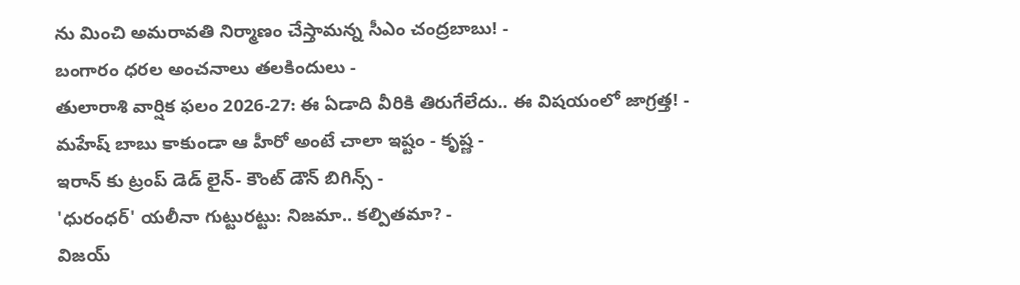ను మించి అమరావతి నిర్మాణం చేస్తామన్న సీఎం చంద్రబాబు! -
బంగారం ధరల అంచనాలు తలకిందులు -
తులారాశి వార్షిక ఫలం 2026-27: ఈ ఏడాది వీరికి తిరుగేలేదు.. ఈ విషయంలో జాగ్రత్త! -
మహేష్ బాబు కాకుండా ఆ హీరో అంటే చాలా ఇష్టం - కృష్ణ -
ఇరాన్ కు ట్రంప్ డెడ్ లైన్- కౌంట్ డౌన్ బిగిన్స్ -
'ధురంధర్' యలీనా గుట్టురట్టు: నిజమా.. కల్పితమా? -
విజయ్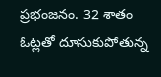ప్రభంజనం. 32 శాతం ఓట్లతో దూసుకుపోతున్న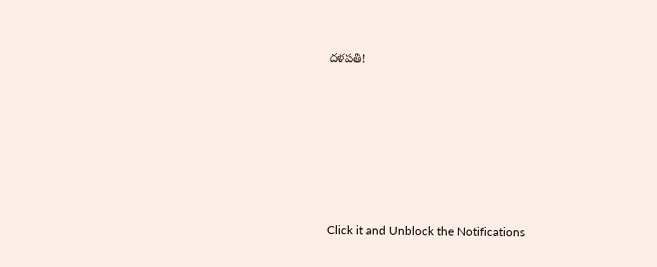దళపతి!











Click it and Unblock the Notifications